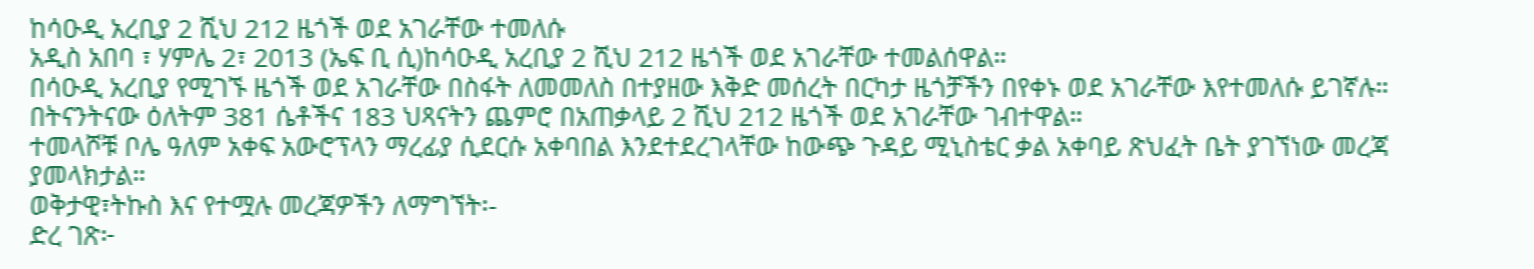ከሳዑዲ አረቢያ 2 ሺህ 212 ዜጎች ወደ አገራቸው ተመለሱ
አዲስ አበባ ፣ ሃምሌ 2፣ 2013 (ኤፍ ቢ ሲ)ከሳዑዲ አረቢያ 2 ሺህ 212 ዜጎች ወደ አገራቸው ተመልሰዋል።
በሳዑዲ አረቢያ የሚገኙ ዜጎች ወደ አገራቸው በስፋት ለመመለስ በተያዘው እቅድ መሰረት በርካታ ዜጎቻችን በየቀኑ ወደ አገራቸው እየተመለሱ ይገኛሉ።
በትናንትናው ዕለትም 381 ሴቶችና 183 ህጻናትን ጨምሮ በአጠቃላይ 2 ሺህ 212 ዜጎች ወደ አገራቸው ገብተዋል።
ተመላሾቹ ቦሌ ዓለም አቀፍ አውሮፕላን ማረፊያ ሲደርሱ አቀባበል እንደተደረገላቸው ከውጭ ጉዳይ ሚኒስቴር ቃል አቀባይ ጽህፈት ቤት ያገኘነው መረጃ ያመላክታል።
ወቅታዊ፣ትኩስ እና የተሟሉ መረጃዎችን ለማግኘት፡-
ድረ ገጽ፦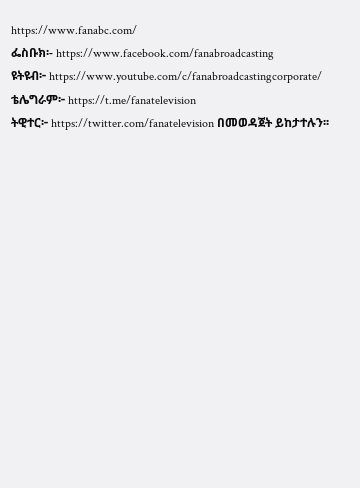https://www.fanabc.com/
ፌስቡክ፡- https://www.facebook.com/fanabroadcasting
ዩትዩብ፦ https://www.youtube.com/c/fanabroadcastingcorporate/
ቴሌግራም፦ https://t.me/fanatelevision
ትዊተር፦ https://twitter.com/fanatelevision በመወዳጀት ይከታተሉን፡፡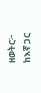ዘወትር፦ ከእኛ ጋር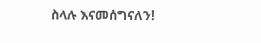ስላሉ እናመሰግናለን!